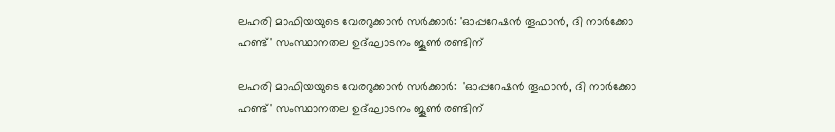ലഹരി മാഫിയയുടെ വേരറുക്കാന്‍ സര്‍ക്കാര്‍: 'ഓപ്പറേഷന്‍ തൂഫാന്‍, ദി നാര്‍ക്കോ ഹണ്ട്' സംസ്ഥാനതല ഉദ്ഘാടനം ജൂണ്‍ രണ്ടിന്

ലഹരി മാഫിയയുടെ വേരറുക്കാന്‍ സര്‍ക്കാര്‍:  'ഓപ്പറേഷന്‍ തൂഫാന്‍, ദി നാര്‍ക്കോ ഹണ്ട്' സംസ്ഥാനതല ഉദ്ഘാടനം ജൂണ്‍ രണ്ടിന്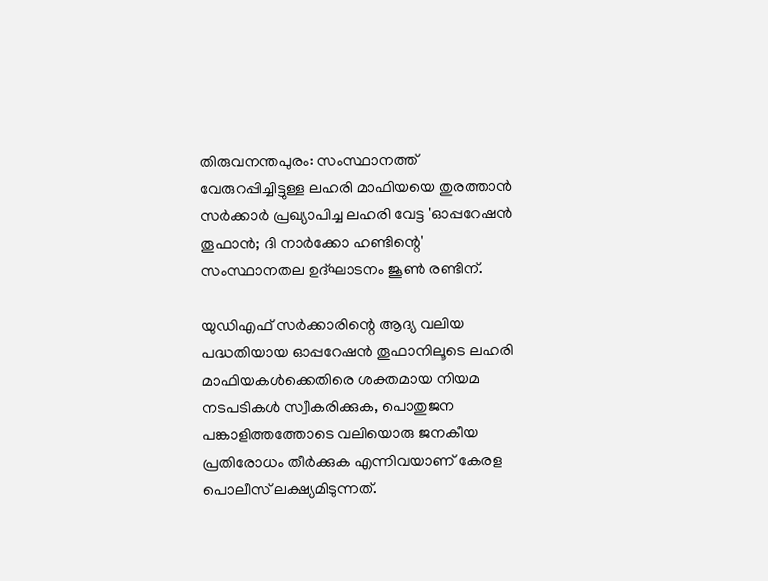തിരുവനന്തപുരം: സംസ്ഥാനത്ത് വേരുറപ്പിച്ചിട്ടുള്ള ലഹരി മാഫിയയെ തുരത്താന്‍ സര്‍ക്കാര്‍ പ്രഖ്യാപിച്ച ലഹരി വേട്ട 'ഓപ്പറേഷന്‍ തൂഫാന്‍; ദി നാര്‍ക്കോ ഹണ്ടിന്റെ' സംസ്ഥാനതല ഉദ്ഘാടനം ജൂണ്‍ രണ്ടിന്.

യുഡിഎഫ് സര്‍ക്കാരിന്റെ ആദ്യ വലിയ പദ്ധതിയായ ഓപ്പറേഷന്‍ തൂഫാനിലൂടെ ലഹരി മാഫിയകള്‍ക്കെതിരെ ശക്തമായ നിയമ നടപടികള്‍ സ്വീകരിക്കുക, പൊതുജന പങ്കാളിത്തത്തോടെ വലിയൊരു ജനകീയ പ്രതിരോധം തീര്‍ക്കുക എന്നിവയാണ് കേരള പൊലീസ് ലക്ഷ്യമിടുന്നത്.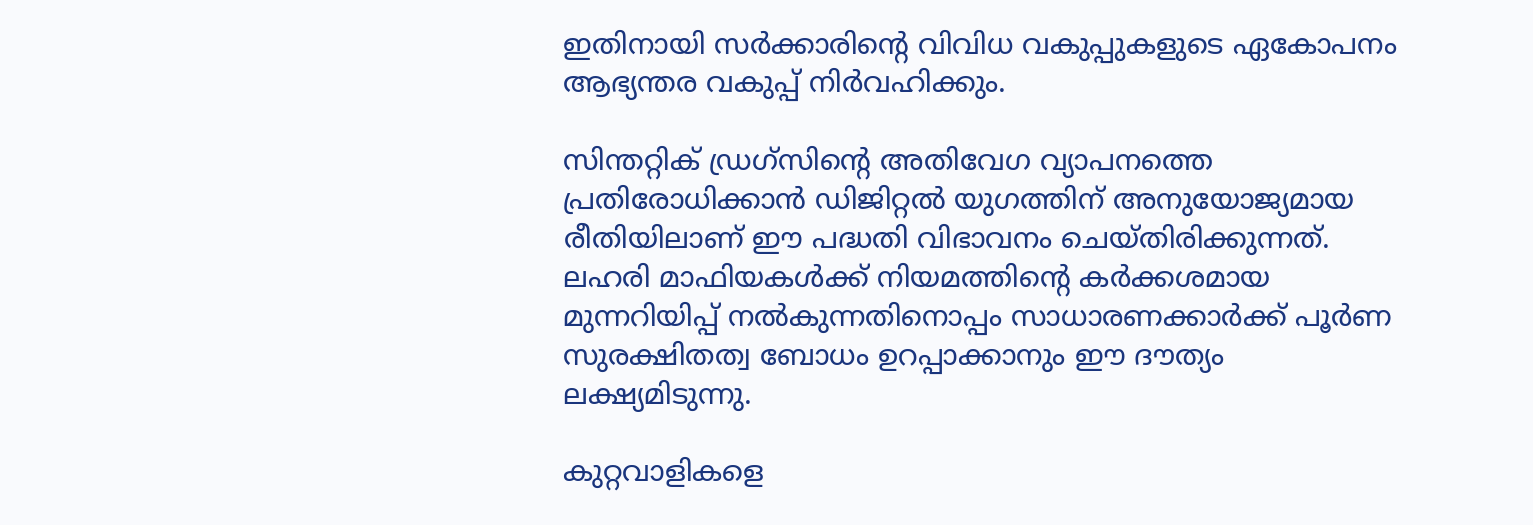ഇതിനായി സര്‍ക്കാരിന്റെ വിവിധ വകുപ്പുകളുടെ ഏകോപനം ആഭ്യന്തര വകുപ്പ് നിര്‍വഹിക്കും.

സിന്തറ്റിക് ഡ്രഗ്സിന്റെ അതിവേഗ വ്യാപനത്തെ പ്രതിരോധിക്കാന്‍ ഡിജിറ്റല്‍ യുഗത്തിന് അനുയോജ്യമായ രീതിയിലാണ് ഈ പദ്ധതി വിഭാവനം ചെയ്തിരിക്കുന്നത്. ലഹരി മാഫിയകള്‍ക്ക് നിയമത്തിന്റെ കര്‍ക്കശമായ മുന്നറിയിപ്പ് നല്‍കുന്നതിനൊപ്പം സാധാരണക്കാര്‍ക്ക് പൂര്‍ണ സുരക്ഷിതത്വ ബോധം ഉറപ്പാക്കാനും ഈ ദൗത്യം ലക്ഷ്യമിടുന്നു.

കുറ്റവാളികളെ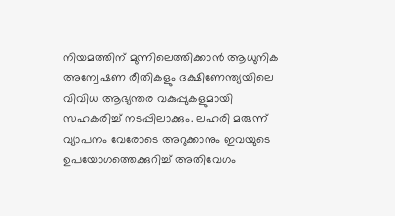നിയമത്തിന് മുന്നിലെത്തിക്കാന്‍ ആധുനിക അന്വേഷണ രീതികളും ദക്ഷിണേന്ത്യയിലെ വിവിധ ആഭ്യന്തര വകുപ്പുകളുമായി സഹകരിച്ച് നടപ്പിലാക്കും. ലഹരി മരുന്ന് വ്യാപനം വേരോടെ അറുക്കാനും ഇവയുടെ ഉപയോഗത്തെക്കുറിച്ച് അതിവേഗം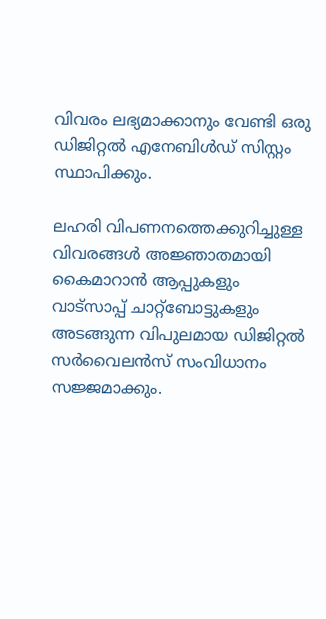വിവരം ലഭ്യമാക്കാനും വേണ്ടി ഒരു ഡിജിറ്റല്‍ എനേബിള്‍ഡ് സിസ്റ്റം സ്ഥാപിക്കും.

ലഹരി വിപണനത്തെക്കുറിച്ചുള്ള വിവരങ്ങള്‍ അജ്ഞാതമായി കൈമാറാന്‍ ആപ്പുകളും വാട്‌സാപ്പ് ചാറ്റ്ബോട്ടുകളും അടങ്ങുന്ന വിപുലമായ ഡിജിറ്റല്‍ സര്‍വൈലന്‍സ് സംവിധാനം സജ്ജമാക്കും.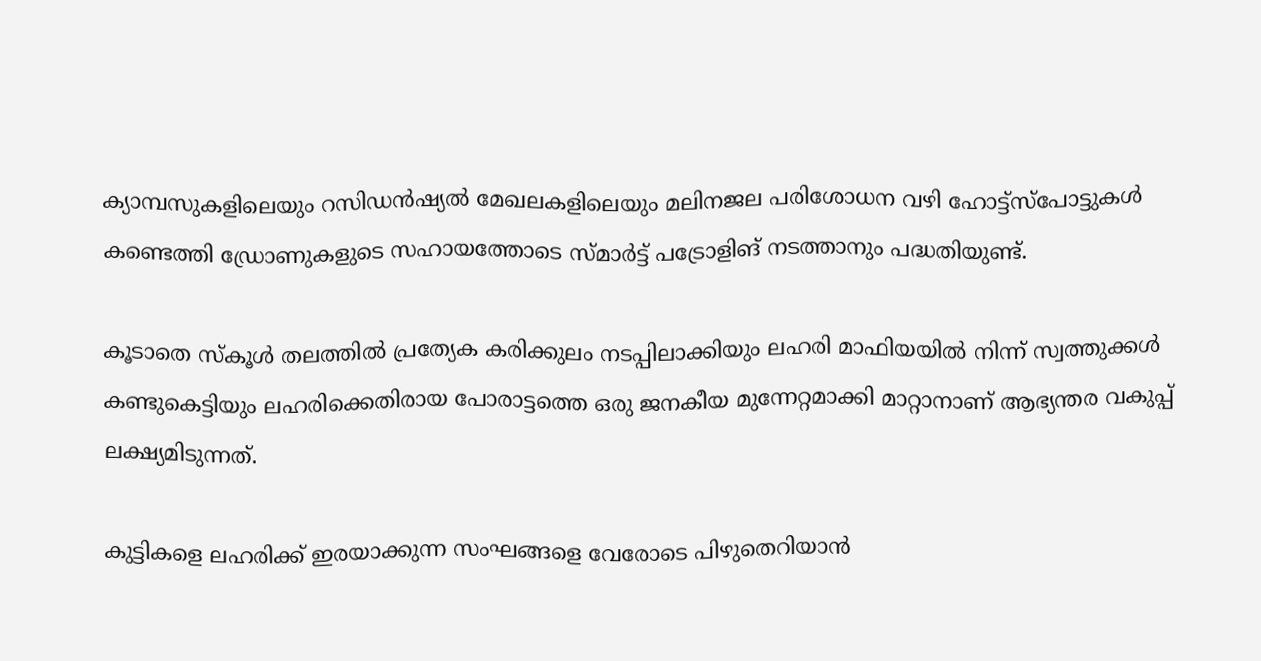ക്യാമ്പസുകളിലെയും റസിഡന്‍ഷ്യല്‍ മേഖലകളിലെയും മലിനജല പരിശോധന വഴി ഹോട്ട്സ്‌പോട്ടുകള്‍ കണ്ടെത്തി ഡ്രോണുകളുടെ സഹായത്തോടെ സ്മാര്‍ട്ട് പട്രോളിങ് നടത്താനും പദ്ധതിയുണ്ട്.

കൂടാതെ സ്‌കൂള്‍ തലത്തില്‍ പ്രത്യേക കരിക്കുലം നടപ്പിലാക്കിയും ലഹരി മാഫിയയില്‍ നിന്ന് സ്വത്തുക്കള്‍ കണ്ടുകെട്ടിയും ലഹരിക്കെതിരായ പോരാട്ടത്തെ ഒരു ജനകീയ മുന്നേറ്റമാക്കി മാറ്റാനാണ് ആഭ്യന്തര വകുപ്പ് ലക്ഷ്യമിടുന്നത്.

കുട്ടികളെ ലഹരിക്ക് ഇരയാക്കുന്ന സംഘങ്ങളെ വേരോടെ പിഴുതെറിയാന്‍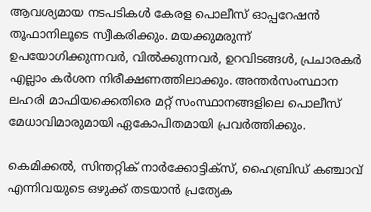ആവശ്യമായ നടപടികള്‍ കേരള പൊലീസ് ഓപ്പറേഷന്‍ തൂഫാനിലൂടെ സ്വീകരിക്കും. മയക്കുമരുന്ന് ഉപയോഗിക്കുന്നവര്‍, വില്‍ക്കുന്നവര്‍, ഉറവിടങ്ങള്‍, പ്രചാരകര്‍ എല്ലാം കര്‍ശന നിരീക്ഷണത്തിലാക്കും. അന്തര്‍സംസ്ഥാന ലഹരി മാഫിയക്കെതിരെ മറ്റ് സംസ്ഥാനങ്ങളിലെ പൊലീസ് മേധാവിമാരുമായി ഏകോപിതമായി പ്രവര്‍ത്തിക്കും.

കെമിക്കല്‍, സിന്തറ്റിക് നാര്‍ക്കോട്ടിക്സ്, ഹൈബ്രിഡ് കഞ്ചാവ് എന്നിവയുടെ ഒഴുക്ക് തടയാന്‍ പ്രത്യേക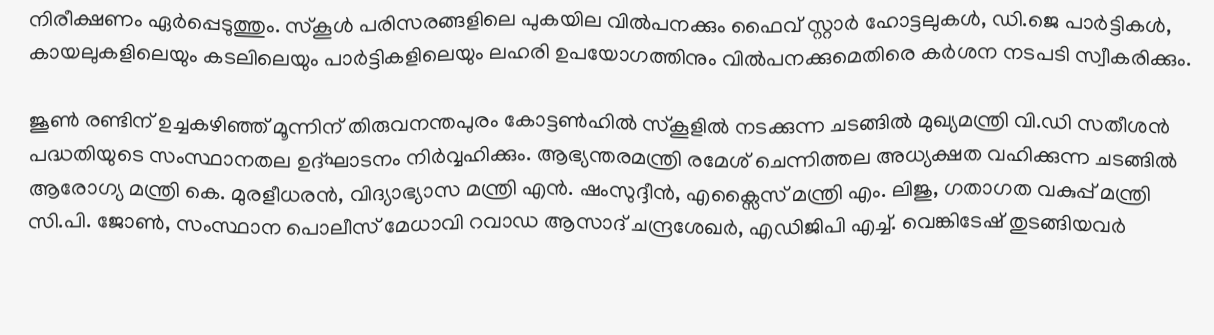നിരീക്ഷണം ഏര്‍പ്പെടുത്തും. സ്‌കൂള്‍ പരിസരങ്ങളിലെ പുകയില വില്‍പനക്കും ഫൈവ് സ്റ്റാര്‍ ഹോട്ടലുകള്‍, ഡി.ജെ പാര്‍ട്ടികള്‍, കായലുകളിലെയും കടലിലെയും പാര്‍ട്ടികളിലെയും ലഹരി ഉപയോഗത്തിനും വില്‍പനക്കുമെതിരെ കര്‍ശന നടപടി സ്വീകരിക്കും.

ജൂണ്‍ രണ്ടിന് ഉച്ചകഴിഞ്ഞ് മൂന്നിന് തിരുവനന്തപുരം കോട്ടണ്‍ഹില്‍ സ്‌കൂളില്‍ നടക്കുന്ന ചടങ്ങില്‍ മുഖ്യമന്ത്രി വി.ഡി സതീശന്‍ പദ്ധതിയുടെ സംസ്ഥാനതല ഉദ്ഘാടനം നിര്‍വ്വഹിക്കും. ആഭ്യന്തരമന്ത്രി രമേശ് ചെന്നിത്തല അധ്യക്ഷത വഹിക്കുന്ന ചടങ്ങില്‍ ആരോഗ്യ മന്ത്രി കെ. മുരളീധരന്‍, വിദ്യാഭ്യാസ മന്ത്രി എന്‍. ഷംസുദ്ദീന്‍, എക്സൈസ് മന്ത്രി എം. ലിജു, ഗതാഗത വകുപ്പ് മന്ത്രി സി.പി. ജോണ്‍, സംസ്ഥാന പൊലീസ് മേധാവി റവാഡ ആസാദ് ചന്ദ്രശേഖര്‍, എഡിജിപി എച്ച്. വെങ്കിടേഷ് തുടങ്ങിയവര്‍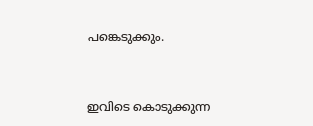പങ്കെടുക്കും.


ഇവിടെ കൊടുക്കുന്ന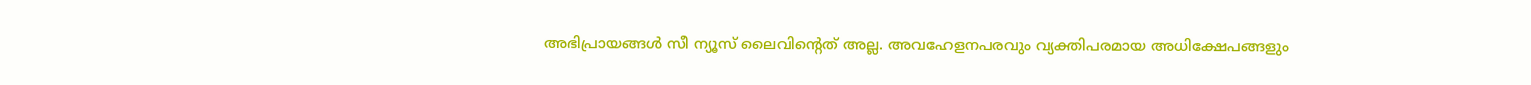അഭിപ്രായങ്ങള്‍ സീ ന്യൂസ് ലൈവിന്റെത് അല്ല. അവഹേളനപരവും വ്യക്തിപരമായ അധിക്ഷേപങ്ങളും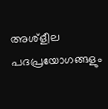അശ്‌ളീല പദപ്രയോഗങ്ങളും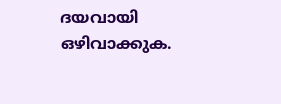ദയവായി ഒഴിവാക്കുക.